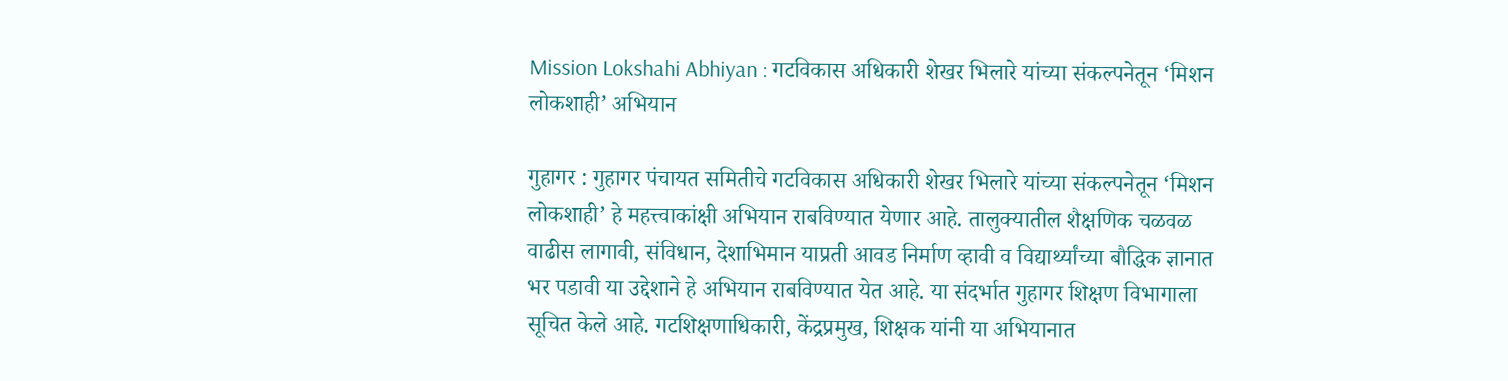Mission Lokshahi Abhiyan : गटविकास अधिकारी शेखर भिलारे यांच्या संकल्पनेतून ‘मिशन लोकशाही’ अभियान

गुहागर : गुहागर पंचायत समितीचे गटविकास अधिकारी शेखर भिलारे यांच्या संकल्पनेतून ‘मिशन लोकशाही’ हे महत्त्वाकांक्षी अभियान राबविण्यात येणार आहे. तालुक्यातील शैक्षणिक चळवळ वाढीस लागावी, संविधान, देशाभिमान याप्रती आवड निर्माण व्हावी व विद्यार्थ्यांच्या बौद्धिक ज्ञानात भर पडावी या उद्देशाने हे अभियान राबविण्यात येत आहे. या संदर्भात गुहागर शिक्षण विभागाला सूचित केले आहे. गटशिक्षणाधिकारी, केंद्रप्रमुख, शिक्षक यांनी या अभियानात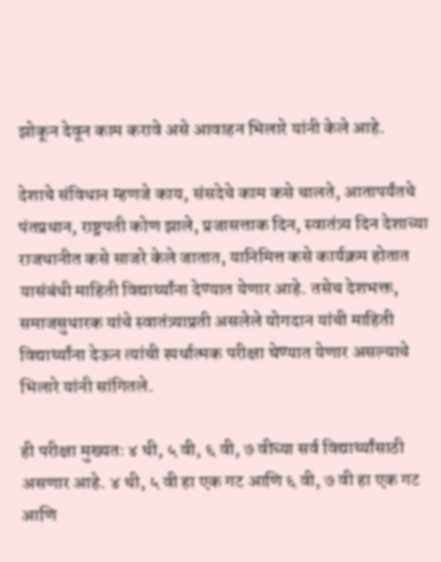झोकून देवून काम करावे असे आवाहन भिलारे यांनी केले आहे.

देशाचे संविधान म्हणजे काय, संसदेचे काम कसे चालते, आतापर्यंतचे पंतप्रधान, राष्ट्रपती कोण झाले, प्रजासत्ताक दिन, स्वातंत्र्य दिन देशाच्या राजधानीत कसे साजरे केले जातात, यानिमित्त कसे कार्यक्रम होतात यासंबंधी माहिती विद्यार्थ्यांना देण्यात येणार आहे. तसेच देशभक्त, समाजसुधारक यांचे स्वातंत्र्याप्रती असलेले योगदान यांची माहिती विद्यार्थ्यांना देऊन त्यांची स्पर्धात्मक परीक्षा घेण्यात येणार असल्याचे भिलारे यांनी सांगितले.

ही परीक्षा मुख्यतः ४ थी, ५ वी, ६ वी, ७ वीच्या सर्व विद्यार्थ्यांसाठी असणार आहे. ४ थी, ५ वी हा एक गट आणि ६ वी, ७ वी हा एक गट आणि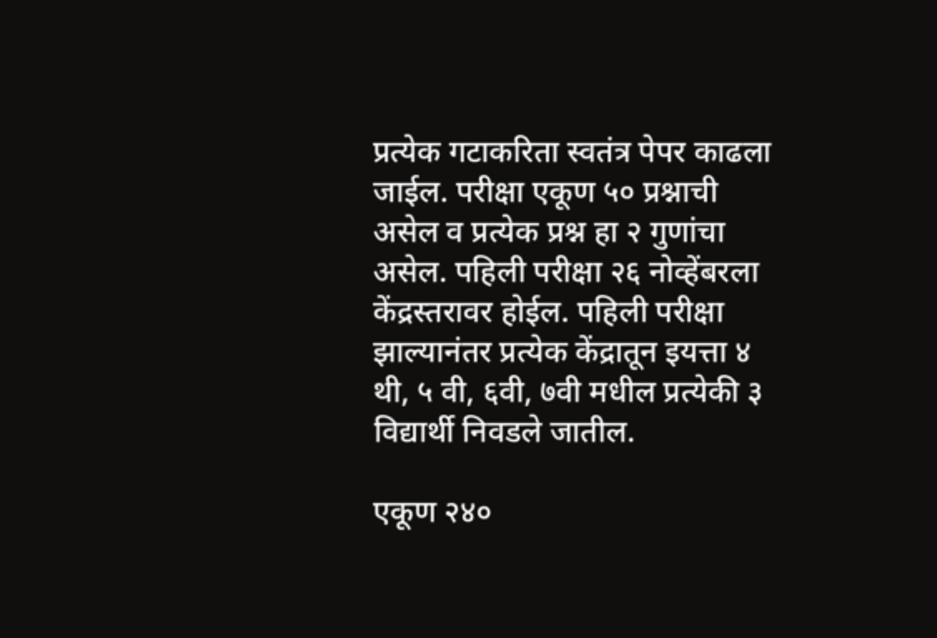प्रत्येक गटाकरिता स्वतंत्र पेपर काढला जाईल. परीक्षा एकूण ५० प्रश्नाची असेल व प्रत्येक प्रश्न हा २ गुणांचा असेल. पहिली परीक्षा २६ नोव्हेंबरला केंद्रस्तरावर होईल. पहिली परीक्षा झाल्यानंतर प्रत्येक केंद्रातून इयत्ता ४ थी, ५ वी, ६वी, ७वी मधील प्रत्येकी ३ विद्यार्थी निवडले जातील.

एकूण २४०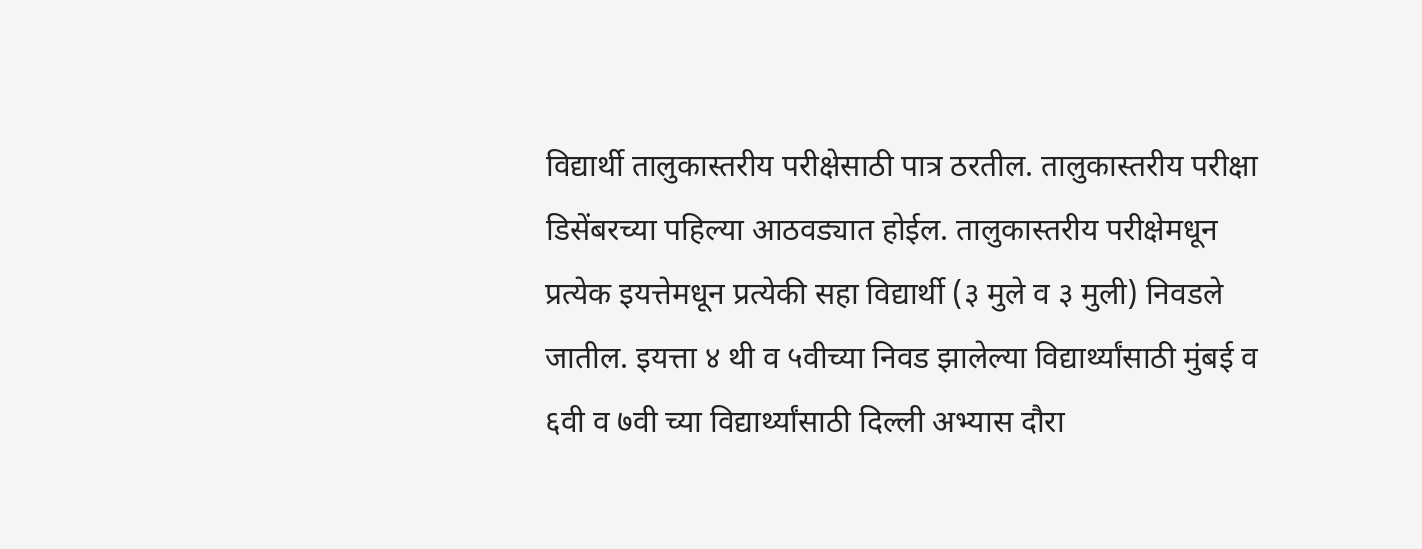विद्यार्थी तालुकास्तरीय परीक्षेसाठी पात्र ठरतील. तालुकास्तरीय परीक्षा डिसेंबरच्या पहिल्या आठवड्यात होईल. तालुकास्तरीय परीक्षेमधून प्रत्येक इयत्तेमधून प्रत्येकी सहा विद्यार्थी (३ मुले व ३ मुली) निवडले जातील. इयत्ता ४ थी व ५वीच्या निवड झालेल्या विद्यार्थ्यांसाठी मुंबई व ६वी व ७वी च्या विद्यार्थ्यांसाठी दिल्ली अभ्यास दौरा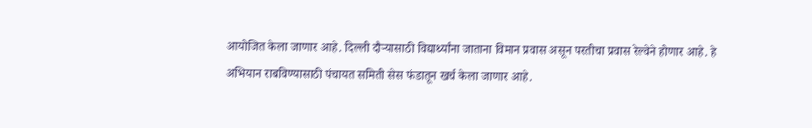आयोजित केला जाणार आहे. दिल्ली दौऱ्यासाठी विद्यार्थ्यांना जाताना विमान प्रवास असून परतीचा प्रवास रेल्वेने होणार आहे. हे अभियान राबविण्यासाठी पंचायत समिती सेस फंडातून खर्च केला जाणार आहे.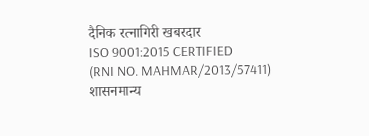दैनिक रत्नागिरी खबरदार
ISO 9001:2015 CERTIFIED
(RNI NO. MAHMAR/2013/57411)
शासनमान्य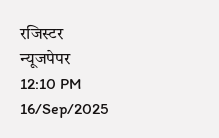रजिस्टर न्यूजपेपर
12:10 PM 16/Sep/2025